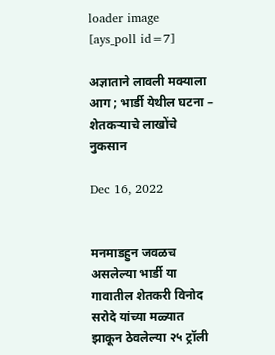loader image
[ays_poll id=7]

अज्ञाताने लावली मक्याला आग ; भार्डी येथील घटना – शेतकऱ्याचे लाखोंचे नुकसान

Dec 16, 2022


मनमाडहुन जवळच असलेल्या भार्डी या गावातील शेतकरी विनोद सरोदे यांच्या मळ्यात झाकून ठेवलेल्या २५ ट्रॉली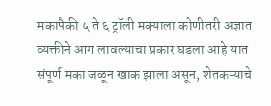मकापैकी ५ ते ६ ट्रॉली मक्याला कोणीतरी अज्ञात व्यक्तीने आग लावल्याचा प्रकार घडला आहे यात संपूर्ण मका जळून खाक झाला असून, शेतकऱ्याचे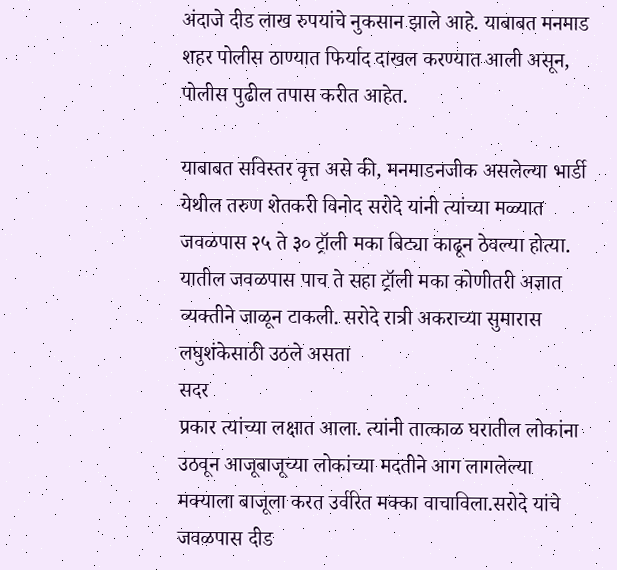अंदाजे दीड लाख रुपयांचे नुकसान झाले आहे. याबाबत मनमाड शहर पोलीस ठाण्यात फिर्याद दाखल करण्यात आली असून, पोलीस पुढील तपास करीत आहेत.

याबाबत सविस्तर वृत्त असे की, मनमाडनजीक असलेल्या भार्डी येथील तरुण शेतकरी विनोद सरोदे यांनी त्यांच्या मळ्यात जवळपास २५ ते ३० ट्रॉली मका बिट्या काढून ठेवल्या होत्या. यातील जवळपास पाच ते सहा ट्रॉली मका कोणीतरी अज्ञात व्यक्तीने जाळून टाकली. सरोदे रात्री अकराच्या सुमारास लघुशंकेसाठी उठले असता
सदर
प्रकार त्यांच्या लक्षात आला. त्यांनी तात्काळ घरातील लोकांना उठवून आजूबाजूच्या लोकांच्या मदतीने आग लागलेल्या मक्याला बाजूला करत उर्वरित मक्का वाचाविला.सरोदे यांचे जवळपास दीड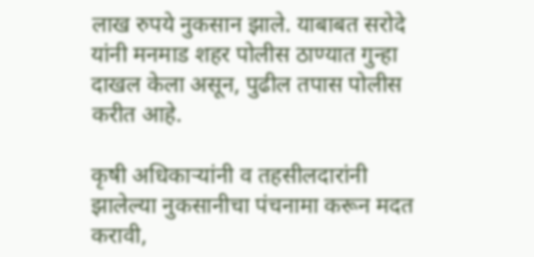लाख रुपये नुकसान झाले. याबाबत सरोदे यांनी मनमाड शहर पोलीस ठाण्यात गुन्हा दाखल केला असून, पुढील तपास पोलीस करीत आहे.

कृषी अधिकाऱ्यांनी व तहसीलदारांनी झालेल्या नुकसानीचा पंचनामा करून मदत करावी,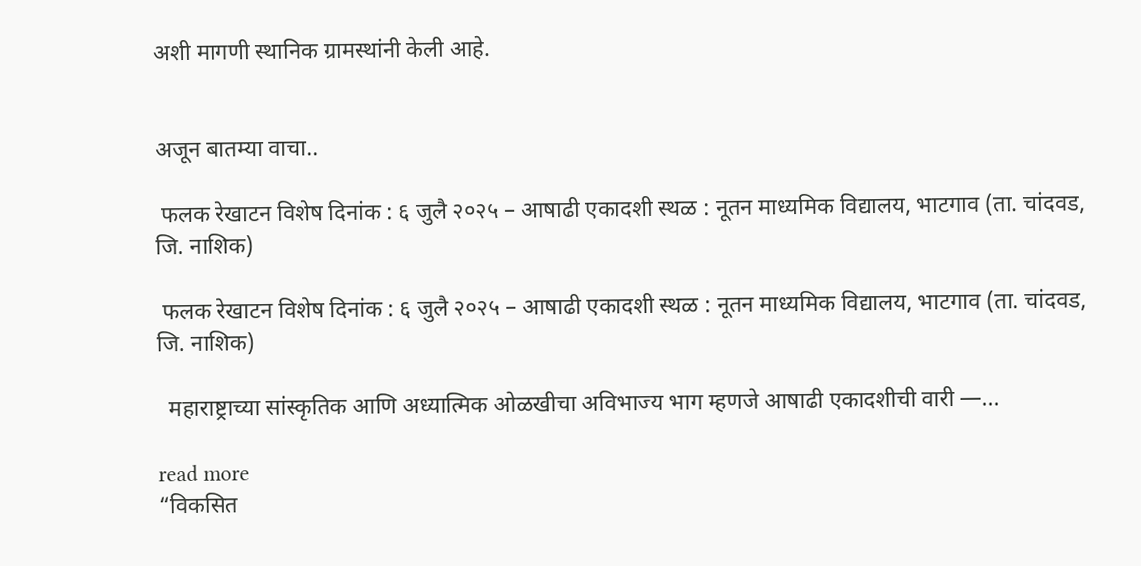अशी मागणी स्थानिक ग्रामस्थांनी केली आहे.


अजून बातम्या वाचा..

 फलक रेखाटन विशेष दिनांक : ६ जुलै २०२५ – आषाढी एकादशी स्थळ : नूतन माध्यमिक विद्यालय, भाटगाव (ता. चांदवड, जि. नाशिक)

 फलक रेखाटन विशेष दिनांक : ६ जुलै २०२५ – आषाढी एकादशी स्थळ : नूतन माध्यमिक विद्यालय, भाटगाव (ता. चांदवड, जि. नाशिक)

  महाराष्ट्राच्या सांस्कृतिक आणि अध्यात्मिक ओळखीचा अविभाज्य भाग म्हणजे आषाढी एकादशीची वारी —...

read more
“विकसित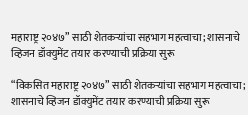महाराष्ट्र २०४७” साठी शेतकऱ्यांचा सहभाग महत्वाचा; शासनाचे व्हिजन डॉक्युमेंट तयार करण्याची प्रक्रिया सुरू

“विकसित महाराष्ट्र २०४७” साठी शेतकऱ्यांचा सहभाग महत्वाचा; शासनाचे व्हिजन डॉक्युमेंट तयार करण्याची प्रक्रिया सुरू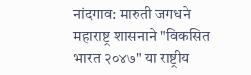नांदगाव: मारुती जगधने महाराष्ट्र शासनाने "विकसित भारत २०४७" या राष्ट्रीय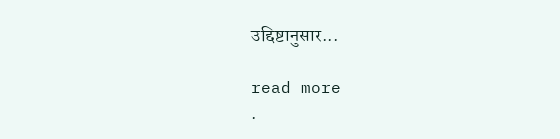उद्दिष्टानुसार...

read more
.